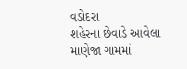વડોદરા
શહેરના છેવાડે આવેલા માણેજા ગામમાં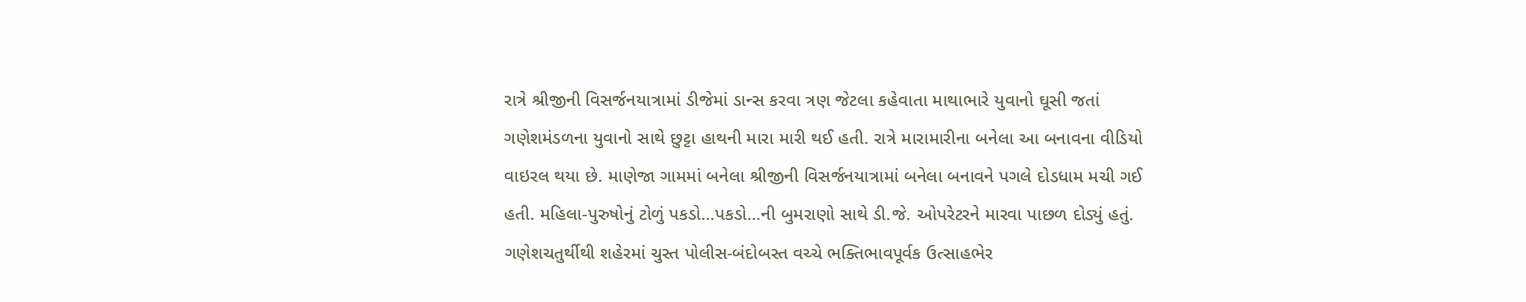રાત્રે શ્રીજીની વિસર્જનયાત્રામાં ડીજેમાં ડાન્સ કરવા ત્રણ જેટલા કહેવાતા માથાભારે યુવાનો ઘૂસી જતાં ગણેશમંડળના યુવાનો સાથે છુટ્ટા હાથની મારા મારી થઈ હતી. રાત્રે મારામારીના બનેલા આ બનાવના વીડિયો વાઇરલ થયા છે. માણેજા ગામમાં બનેલા શ્રીજીની વિસર્જનયાત્રામાં બનેલા બનાવને પગલે દોડધામ મચી ગઈ હતી. મહિલા-પુરુષોનું ટોળું પકડો…પકડો…ની બુમરાણો સાથે ડી.જે. ઓપરેટરને મારવા પાછળ દોડ્યું હતું. ગણેશચતુર્થીથી શહેરમાં ચુસ્ત પોલીસ-બંદોબસ્ત વચ્ચે ભક્તિભાવપૂર્વક ઉત્સાહભેર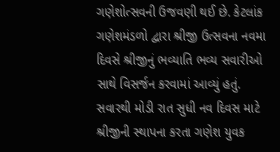ગણેશોત્સવની ઉજવણી થઈ છે. કેટલાંક ગણેશમંડળો દ્વારા શ્રીજી ઉત્સવના નવમા દિવસે શ્રીજીનું ભવ્યાતિ ભવ્ય સવારીઓ સાથે વિસર્જન કરવામાં આવ્યું હતું. સવારથી મોડી રાત સુધી નવ દિવસ માટે શ્રીજીની સ્થાપના કરતા ગણેશ યુવક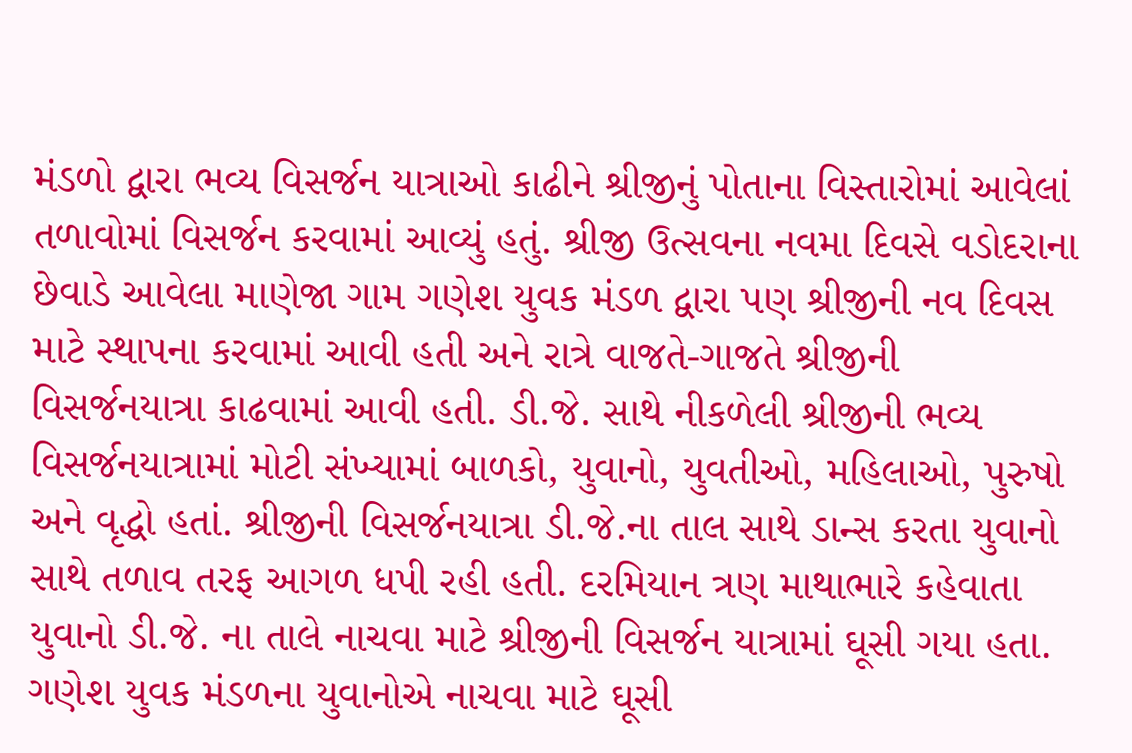મંડળો દ્વારા ભવ્ય વિસર્જન યાત્રાઓ કાઢીને શ્રીજીનું પોતાના વિસ્તારોમાં આવેલાં તળાવોમાં વિસર્જન કરવામાં આવ્યું હતું. શ્રીજી ઉત્સવના નવમા દિવસે વડોદરાના છેવાડે આવેલા માણેજા ગામ ગણેશ યુવક મંડળ દ્વારા પણ શ્રીજીની નવ દિવસ માટે સ્થાપના કરવામાં આવી હતી અને રાત્રે વાજતે-ગાજતે શ્રીજીની વિસર્જનયાત્રા કાઢવામાં આવી હતી. ડી.જે. સાથે નીકળેલી શ્રીજીની ભવ્ય વિસર્જનયાત્રામાં મોટી સંખ્યામાં બાળકો, યુવાનો, યુવતીઓ, મહિલાઓ, પુરુષો અને વૃદ્ધો હતાં. શ્રીજીની વિસર્જનયાત્રા ડી.જે.ના તાલ સાથે ડાન્સ કરતા યુવાનો સાથે તળાવ તરફ આગળ ધપી રહી હતી. દરમિયાન ત્રણ માથાભારે કહેવાતા યુવાનો ડી.જે. ના તાલે નાચવા માટે શ્રીજીની વિસર્જન યાત્રામાં ઘૂસી ગયા હતા. ગણેશ યુવક મંડળના યુવાનોએ નાચવા માટે ઘૂસી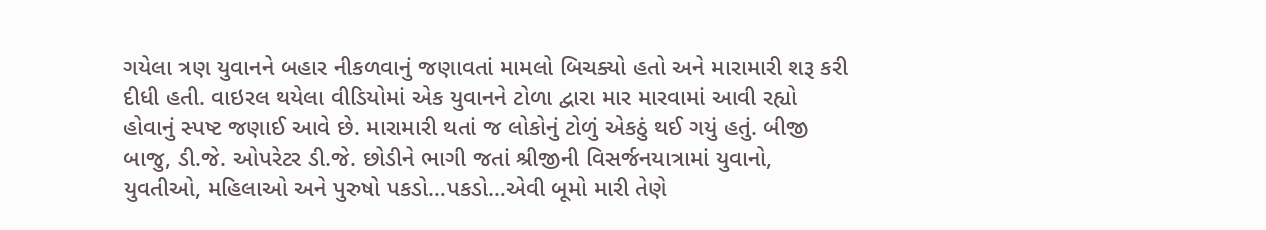ગયેલા ત્રણ યુવાનને બહાર નીકળવાનું જણાવતાં મામલો બિચક્યો હતો અને મારામારી શરૂ કરી દીધી હતી. વાઇરલ થયેલા વીડિયોમાં એક યુવાનને ટોળા દ્વારા માર મારવામાં આવી રહ્યો હોવાનું સ્પષ્ટ જણાઈ આવે છે. મારામારી થતાં જ લોકોનું ટોળું એકઠું થઈ ગયું હતું. બીજી બાજુ, ડી.જે. ઓપરેટર ડી.જે. છોડીને ભાગી જતાં શ્રીજીની વિસર્જનયાત્રામાં યુવાનો, યુવતીઓ, મહિલાઓ અને પુરુષો પકડો…પકડો…એવી બૂમો મારી તેણે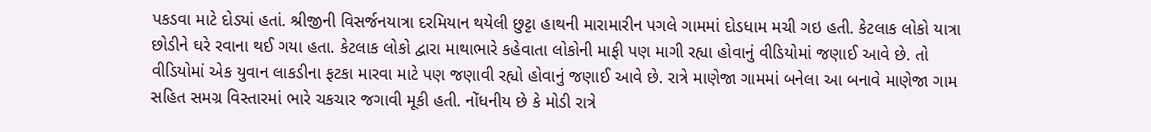પકડવા માટે દોડ્યાં હતાં. શ્રીજીની વિસર્જનયાત્રા દરમિયાન થયેલી છુટ્ટા હાથની મારામારીન પગલે ગામમાં દોડધામ મચી ગઇ હતી. કેટલાક લોકો યાત્રા છોડીને ઘરે રવાના થઈ ગયા હતા. કેટલાક લોકો દ્વારા માથાભારે કહેવાતા લોકોની માફી પણ માગી રહ્યા હોવાનું વીડિયોમાં જણાઈ આવે છે. તો વીડિયોમાં એક યુવાન લાકડીના ફટકા મારવા માટે પણ જણાવી રહ્યો હોવાનું જણાઈ આવે છે. રાત્રે માણેજા ગામમાં બનેલા આ બનાવે માણેજા ગામ સહિત સમગ્ર વિસ્તારમાં ભારે ચકચાર જગાવી મૂકી હતી. નોંધનીય છે કે મોડી રાત્રે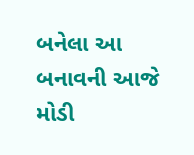બનેલા આ બનાવની આજે મોડી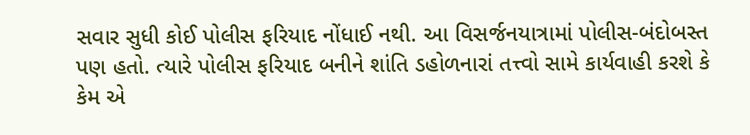સવાર સુધી કોઈ પોલીસ ફરિયાદ નોંધાઈ નથી. આ વિસર્જનયાત્રામાં પોલીસ-બંદોબસ્ત પણ હતો. ત્યારે પોલીસ ફરિયાદ બનીને શાંતિ ડહોળનારાં તત્ત્વો સામે કાર્યવાહી કરશે કે કેમ એ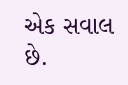એક સવાલ છે.